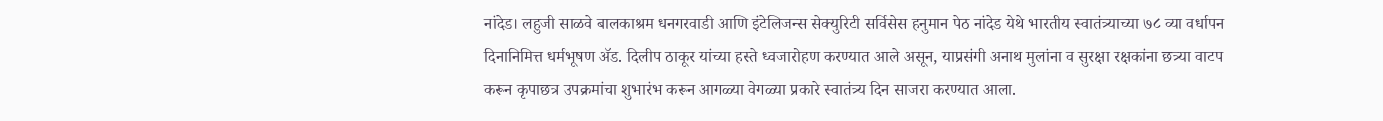नांदेड। लहुजी साळवे बालकाश्रम धनगरवाडी आणि इंटेलिजन्स सेक्युरिटी सर्विसेस हनुमान पेठ नांदेड येथे भारतीय स्वातंत्र्याच्या ७८ व्या वर्धापन दिनानिमित्त धर्मभूषण ॲड. दिलीप ठाकूर यांच्या हस्ते ध्वजारोहण करण्यात आले असून, याप्रसंगी अनाथ मुलांना व सुरक्षा रक्षकांना छत्र्या वाटप करून कृपाछत्र उपक्रमांचा शुभारंभ करून आगळ्या वेगळ्या प्रकारे स्वातंत्र्य दिन साजरा करण्यात आला.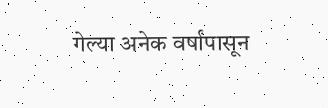गेल्या अनेक वर्षांपासून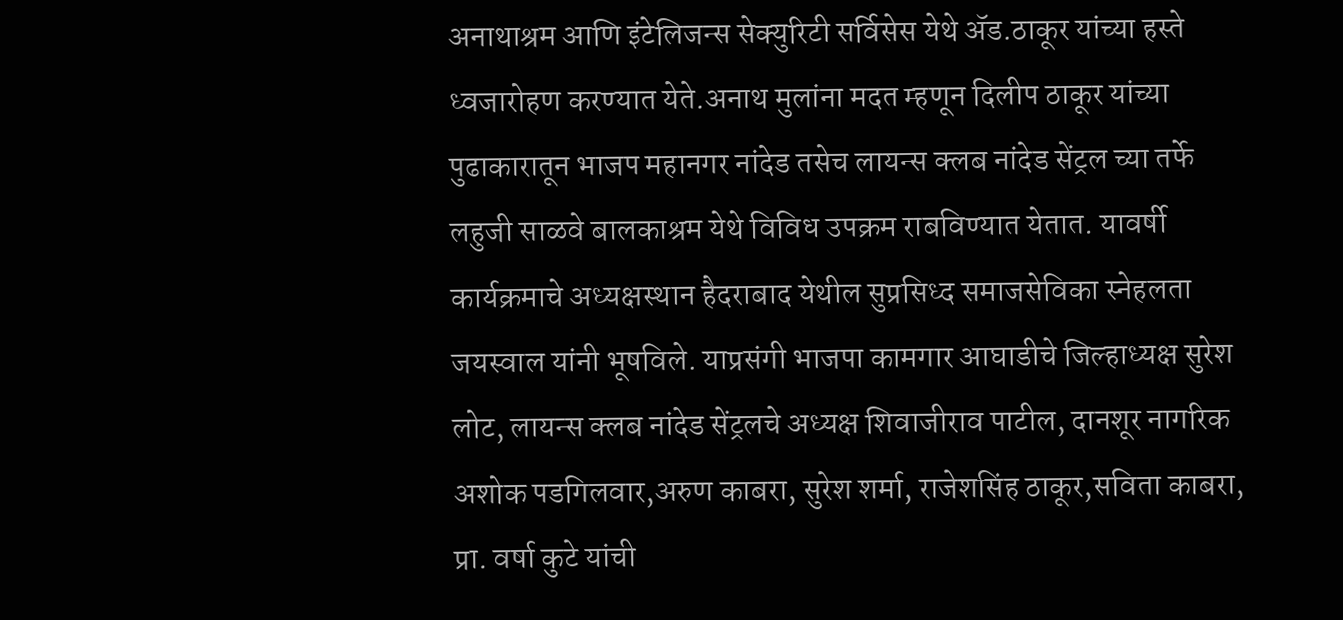अनाथाश्रम आणि इंटेलिजन्स सेक्युरिटी सर्विसेस येथे ॲड.ठाकूर यांच्या हस्ते ध्वजारोहण करण्यात येते.अनाथ मुलांना मदत म्हणून दिलीप ठाकूर यांच्या पुढाकारातून भाजप महानगर नांदेड तसेच लायन्स क्लब नांदेड सेंट्रल च्या तर्फे लहुजी साळवे बालकाश्रम येथे विविध उपक्रम राबविण्यात येतात. यावर्षी कार्यक्रमाचे अध्यक्षस्थान हैदराबाद येथील सुप्रसिध्द समाजसेविका स्नेहलता जयस्वाल यांनी भूषविले. याप्रसंगी भाजपा कामगार आघाडीचे जिल्हाध्यक्ष सुरेश लोट, लायन्स क्लब नांदेड सेंट्रलचे अध्यक्ष शिवाजीराव पाटील, दानशूर नागरिक अशोक पडगिलवार,अरुण काबरा, सुरेश शर्मा, राजेशसिंह ठाकूर,सविता काबरा, प्रा. वर्षा कुटे यांची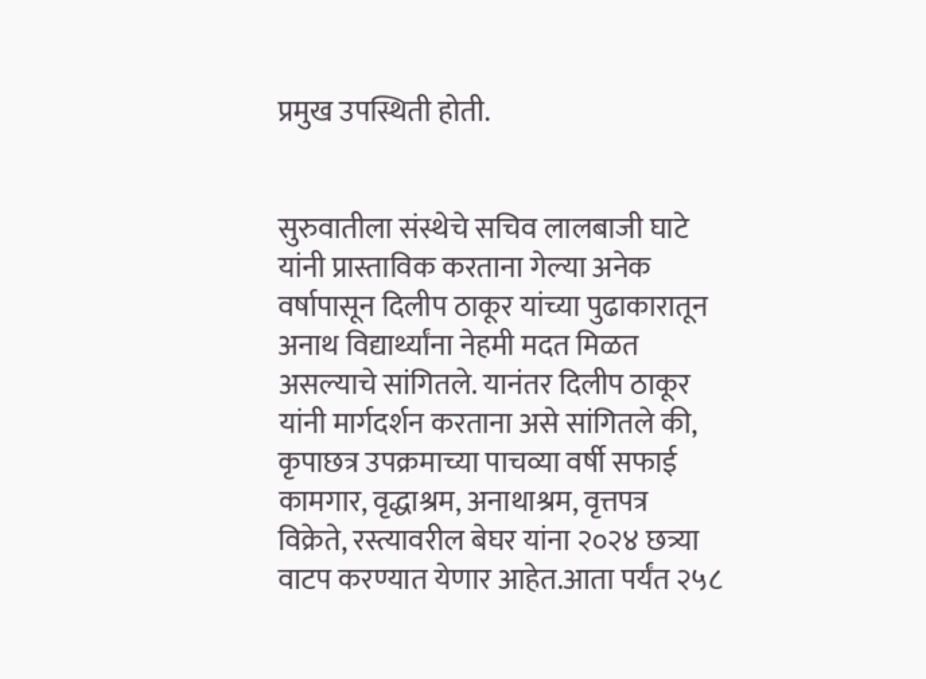प्रमुख उपस्थिती होती.


सुरुवातीला संस्थेचे सचिव लालबाजी घाटे यांनी प्रास्ताविक करताना गेल्या अनेक वर्षापासून दिलीप ठाकूर यांच्या पुढाकारातून अनाथ विद्यार्थ्यांना नेहमी मदत मिळत असल्याचे सांगितले. यानंतर दिलीप ठाकूर यांनी मार्गदर्शन करताना असे सांगितले की, कृपाछत्र उपक्रमाच्या पाचव्या वर्षी सफाई कामगार, वृद्धाश्रम, अनाथाश्रम, वृत्तपत्र विक्रेते, रस्त्यावरील बेघर यांना २०२४ छत्र्या वाटप करण्यात येणार आहेत.आता पर्यंत २५८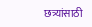छत्र्यांसाठी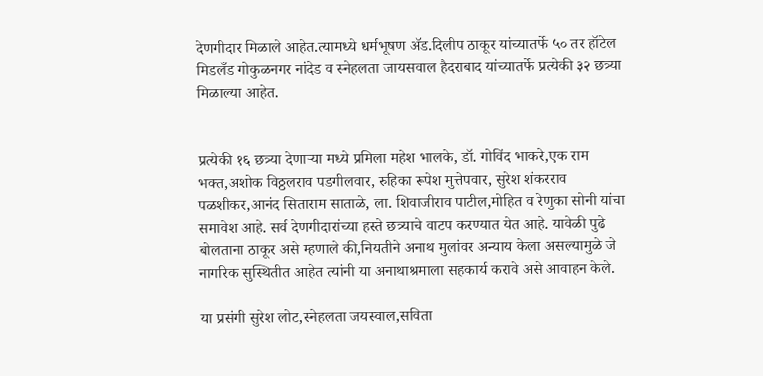देणगीदार मिळाले आहेत.त्यामध्ये धर्मभूषण ॲड.दिलीप ठाकूर यांच्यातर्फे ५० तर हॉटेल मिडलँड गोकुळनगर नांदेड व स्नेहलता जायसवाल हैदराबाद यांच्यातर्फे प्रत्येकी ३२ छत्र्या मिळाल्या आहेत.


प्रत्येकी १६ छत्र्या देणाऱ्या मध्ये प्रमिला महेश भालके, डॉ. गोविंद भाकरे,एक राम भक्त,अशोक विठ्ठलराव पडगीलवार, रुहिका रूपेश मुत्तेपवार, सुरेश शंकरराव पळशीकर,आनंद सिताराम साताळे, ला. शिवाजीराव पाटील,मोहित व रेणुका सोनी यांचा समावेश आहे. सर्व देणगीदारांच्या हस्ते छत्र्याचे वाटप करण्यात येत आहे. यावेळी पुढे बोलताना ठाकूर असे म्हणाले की,नियतीने अनाथ मुलांवर अन्याय केला असल्यामुळे जे नागरिक सुस्थितीत आहेत त्यांनी या अनाथाश्रमाला सहकार्य करावे असे आवाहन केले.

या प्रसंगी सुरेश लोट,स्नेहलता जयस्वाल,सविता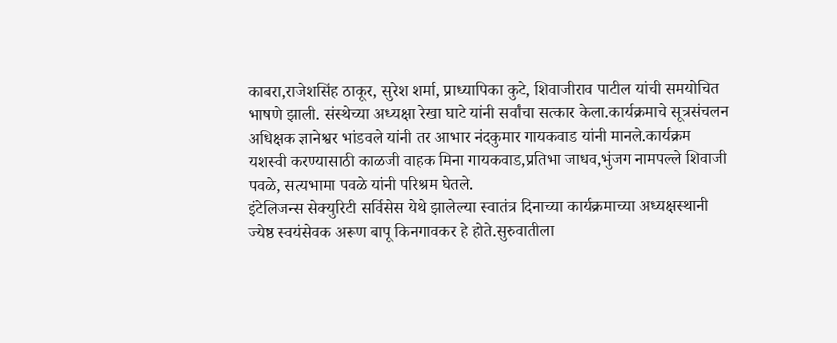काबरा,राजेशसिंह ठाकूर, सुरेश शर्मा, प्राध्यापिका कुटे, शिवाजीराव पाटील यांची समयोचित भाषणे झाली. संस्थेच्या अध्यक्षा रेखा घाटे यांनी सर्वांचा सत्कार केला.कार्यक्रमाचे सूत्रसंचलन अधिक्षक ज्ञानेश्वर भांडवले यांनी तर आभार नंदकुमार गायकवाड यांनी मानले.कार्यक्रम यशस्वी करण्यासाठी काळजी वाहक मिना गायकवाड,प्रतिभा जाधव,भुंजग नामपल्ले शिवाजी पवळे, सत्यभामा पवळे यांनी परिश्रम घेतले.
इंटेलिजन्स सेक्युरिटी सर्विसेस येथे झालेल्या स्वातंत्र दिनाच्या कार्यक्रमाच्या अध्यक्षस्थानी ज्येष्ठ स्वयंसेवक अरूण बापू किनगावकर हे होते.सुरुवातीला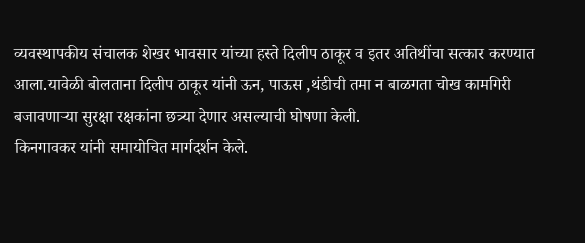व्यवस्थापकीय संचालक शेखर भावसार यांच्या हस्ते दिलीप ठाकूर व इतर अतिथींचा सत्कार करण्यात आला.यावेळी बोलताना दिलीप ठाकूर यांनी ऊन, पाऊस ,थंडीची तमा न बाळगता चोख कामगिरी बजावणाऱ्या सुरक्षा रक्षकांना छत्र्या देणार असल्याची घोषणा केली.
किनगावकर यांनी समायोचित मार्गदर्शन केले.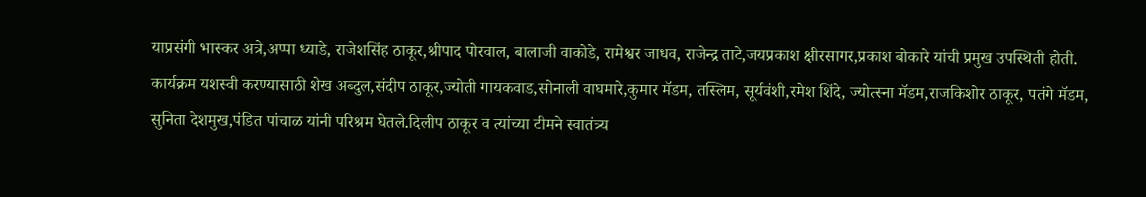याप्रसंगी भास्कर अत्रे,अप्पा ध्याडे, राजेशसिंह ठाकूर,श्रीपाद पोरवाल, बालाजी वाकोडे, रामेश्वर जाधव, राजेन्द्र ताटे,जयप्रकाश क्षीरसागर,प्रकाश बोकारे यांची प्रमुख उपस्थिती होती. कार्यक्रम यशस्वी करण्यासाठी शेख अब्दुल,संदीप ठाकूर,ज्योती गायकवाड,सोनाली वाघमारे,कुमार मॅडम, तस्लिम, सूर्यवंशी,रमेश शिंदे, ज्योत्स्ना मॅडम,राजकिशोर ठाकूर, पतंगे मॅडम, सुनिता देशमुख,पंडित पांचाळ यांनी परिश्रम घेतले.दिलीप ठाकूर व त्यांच्या टीमने स्वातंत्र्य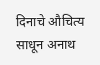दिनाचे औचित्य साधून अनाथ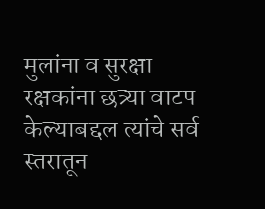मुलांना व सुरक्षा रक्षकांना छत्र्या वाटप केल्याबद्दल त्यांचे सर्व स्तरातून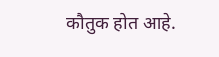कौतुक होत आहे.